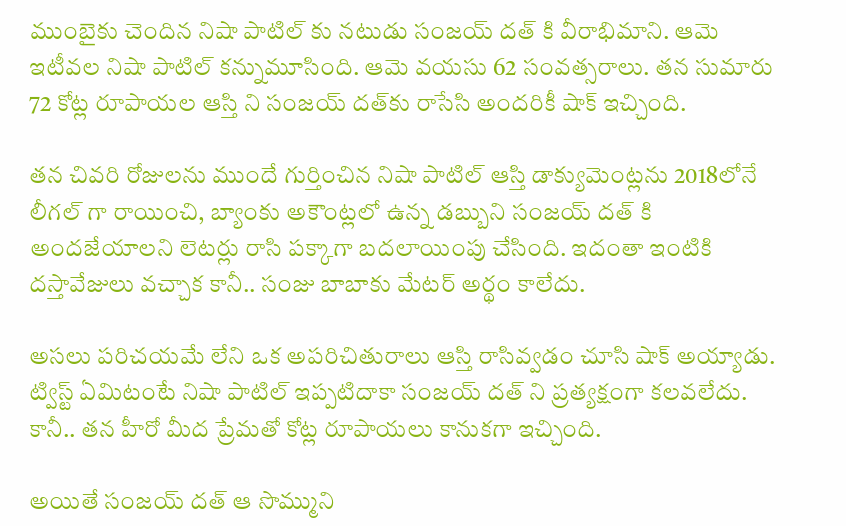ముంబైకు చెందిన నిషా పాటిల్ కు నటుడు సంజయ్ దత్ కి వీరాభిమాని. ఆమె ఇటీవల నిషా పాటిల్ కన్నుమూసింది. ఆమె వయసు 62 సంవత్సరాలు. తన సుమారు 72 కోట్ల రూపాయల ఆస్తి ని సంజయ్ దత్‌కు రాసేసి అందరికీ షాక్ ఇచ్చింది.

తన చివరి రోజులను ముందే గుర్తించిన నిషా పాటిల్ ఆస్తి డాక్యుమెంట్లను 2018లోనే లీగల్ గా రాయించి, బ్యాంకు అకౌంట్లలో ఉన్న డబ్బుని సంజయ్ దత్ కి అందజేయాలని లెటర్లు రాసి పక్కాగా బదలాయింపు చేసింది. ఇదంతా ఇంటికి దస్తావేజులు వచ్చాక కానీ.. సంజు బాబాకు మేటర్ అర్థం కాలేదు.

అసలు పరిచయమే లేని ఒక అపరిచితురాలు ఆస్తి రాసివ్వడం చూసి షాక్ అయ్యాడు. ట్విస్ట్ ఏమిటంటే నిషా పాటిల్ ఇప్పటిదాకా సంజయ్ దత్ ని ప్రత్యక్షంగా కలవలేదు. కానీ.. తన హీరో మీద ప్రేమతో కోట్ల రూపాయలు కానుకగా ఇచ్చింది.

అయితే సంజయ్ దత్ ఆ సొమ్ముని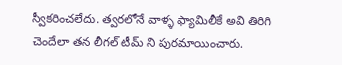స్వీకరించలేదు. త్వరలోనే వాళ్ళ ఫ్యామిలీకే అవి తిరిగి చెందేలా తన లీగల్ టీమ్ ని పురమాయించారు.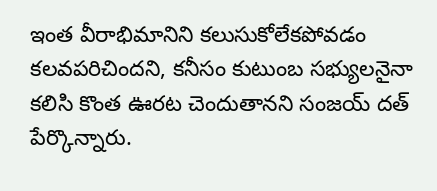ఇంత వీరాభిమానిని కలుసుకోలేకపోవడం కలవపరిచిందని, కనీసం కుటుంబ సభ్యులనైనా కలిసి కొంత ఊరట చెందుతానని సంజయ్ దత్ పేర్కొన్నారు.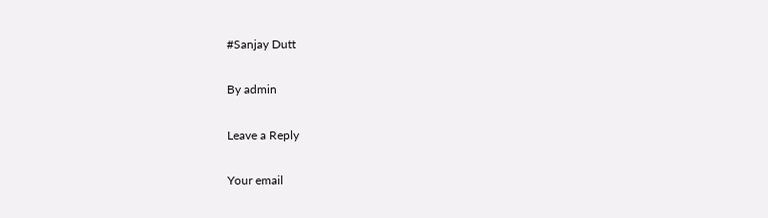#Sanjay Dutt

By admin

Leave a Reply

Your email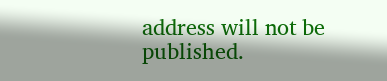address will not be published.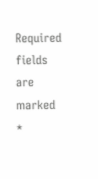Required fields are marked *